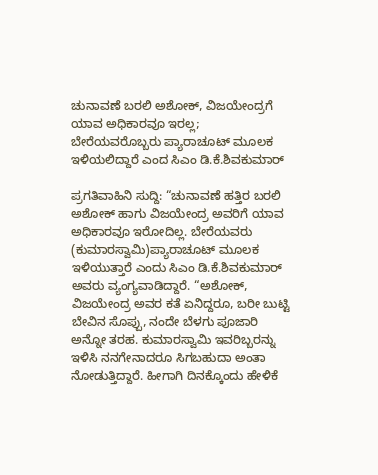ಚುನಾವಣೆ ಬರಲಿ ಅಶೋಕ್, ವಿಜಯೇಂದ್ರಗೆ ಯಾವ ಅಧಿಕಾರವೂ ಇರಲ್ಲ; ಬೇರೆಯವರೊಬ್ಬರು ಪ್ಯಾರಾಚೂಟ್ ಮೂಲಕ ಇಳಿಯಲಿದ್ದಾರೆ ಎಂದ ಸಿಎಂ ಡಿ.ಕೆ.ಶಿವಕುಮಾರ್

ಪ್ರಗತಿವಾಹಿನಿ ಸುದ್ದಿ: “ಚುನಾವಣೆ ಹತ್ತಿರ ಬರಲಿ ಅಶೋಕ್ ಹಾಗು ವಿಜಯೇಂದ್ರ ಅವರಿಗೆ ಯಾವ ಅಧಿಕಾರವೂ ಇರೋದಿಲ್ಲ. ಬೇರೆಯವರು (ಕುಮಾರಸ್ವಾಮಿ)ಪ್ಯಾರಾಚೂಟ್ ಮೂಲಕ ಇಳಿಯುತ್ತಾರೆ ಎಂದು ಸಿಎಂ ಡಿ.ಕೆ.ಶಿವಕುಮಾರ್ ಅವರು ವ್ಯಂಗ್ಯವಾಡಿದ್ದಾರೆ. “ಅಶೋಕ್, ವಿಜಯೇಂದ್ರ ಅವರ ಕತೆ ಏನಿದ್ದರೂ, ಬರೀ ಬುಟ್ಟಿ ಬೇವಿನ ಸೊಪ್ಪು, ನಂದೇ ಬೆಳಗು ಪೂಜಾರಿ ಅನ್ನೋ ತರಹ. ಕುಮಾರಸ್ವಾಮಿ ಇವರಿಬ್ಬರನ್ನು ಇಳಿಸಿ‌ ನನಗೇನಾದರೂ ಸಿಗಬಹುದಾ ಅಂತಾ ನೋಡುತ್ತಿದ್ದಾರೆ. ಹೀಗಾಗಿ ದಿನಕ್ಕೊಂದು ಹೇಳಿಕೆ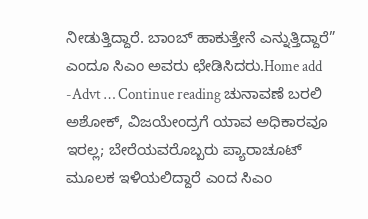ನೀಡುತ್ತಿದ್ದಾರೆ. ಬಾಂಬ್ ಹಾಕುತ್ತೇನೆ ಎನ್ನುತ್ತಿದ್ದಾರೆ” ಎಂದೂ ಸಿಎಂ ಅವರು ಛೇಡಿಸಿದರು.Home add -Advt … Continue reading ಚುನಾವಣೆ ಬರಲಿ ಅಶೋಕ್, ವಿಜಯೇಂದ್ರಗೆ ಯಾವ ಅಧಿಕಾರವೂ ಇರಲ್ಲ; ಬೇರೆಯವರೊಬ್ಬರು ಪ್ಯಾರಾಚೂಟ್ ಮೂಲಕ ಇಳಿಯಲಿದ್ದಾರೆ ಎಂದ ಸಿಎಂ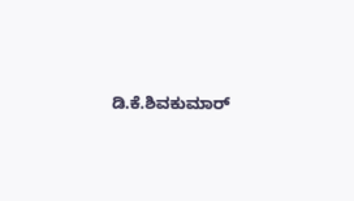ಡಿ.ಕೆ.ಶಿವಕುಮಾರ್